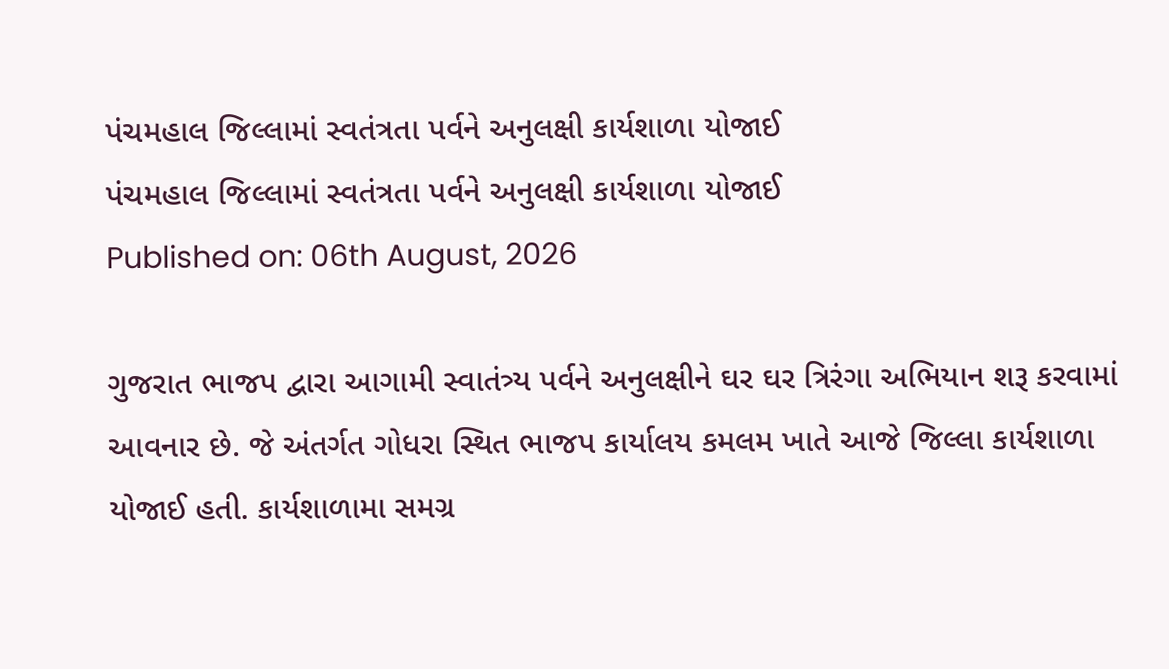પંચમહાલ જિલ્લામાં સ્વતંત્રતા પર્વને અનુલક્ષી કાર્યશાળા યોજાઈ
પંચમહાલ જિલ્લામાં સ્વતંત્રતા પર્વને અનુલક્ષી કાર્યશાળા યોજાઈ
Published on: 06th August, 2026

ગુજરાત ભાજપ દ્વારા આગામી સ્વાતંત્ર્ય પર્વને અનુલક્ષીને ઘર ઘર ત્રિરંગા અભિયાન શરૂ કરવામાં આવનાર છે. જે અંતર્ગત ગોધરા સ્થિત ભાજપ કાર્યાલય કમલમ ખાતે આજે જિલ્લા કાર્યશાળા યોજાઈ હતી. કાર્યશાળામા સમગ્ર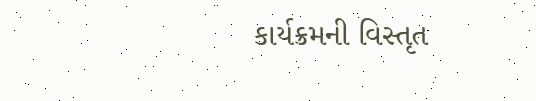કાર્યક્રમની વિસ્તૃત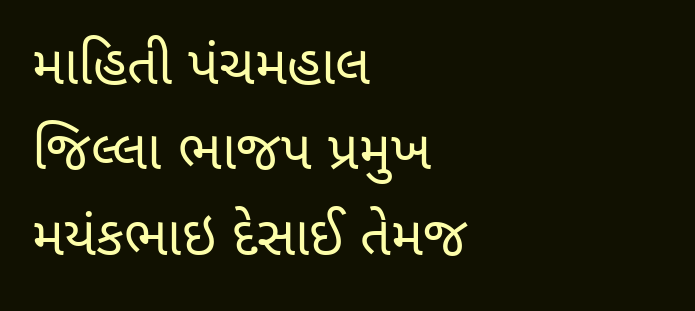માહિતી પંચમહાલ જિલ્લા ભાજપ પ્રમુખ મયંકભાઇ દેસાઈ તેમજ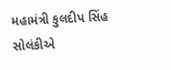મહામંત્રી કુલદીપ સિંહ સોલંકીએ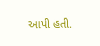આપી હતી.